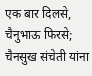एक बार दिलसे, चैनुभाऊ फिरसे; चैनसुख संचेती यांना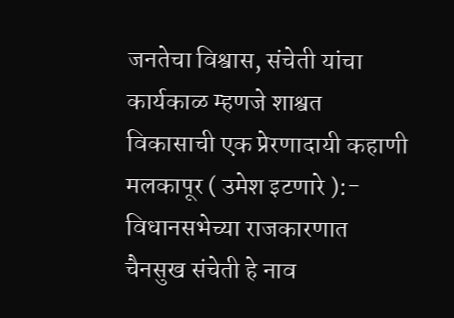जनतेचा विश्वास, संचेती यांचा कार्यकाळ म्हणजे शाश्वत विकासाची एक प्रेरणादायी कहाणी
मलकापूर ( उमेश इटणारे ):- विधानसभेच्या राजकारणात चैनसुख संचेती हे नाव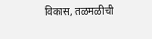विकास, तळमळीची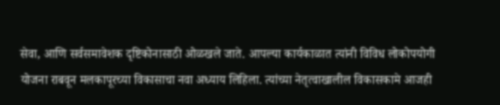सेवा, आणि सर्वसमावेशक दृष्टिकोनासाठी ओळखले जाते. आपल्या कार्यकाळात त्यांनी विविध लोकोपयोगी योजना राबवून मलकापूरच्या विकासाचा नवा अध्याय लिहिला. त्यांच्या नेतृत्वाखालील विकासकामे आजही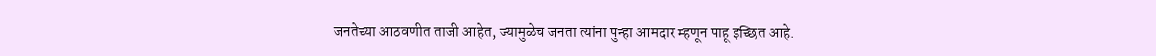जनतेच्या आठवणीत ताजी आहेत, ज्यामुळेच जनता त्यांना पुन्हा आमदार म्हणून पाहू इच्छित आहे.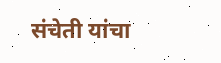संचेती यांचा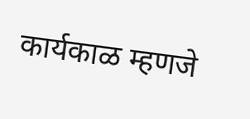कार्यकाळ म्हणजे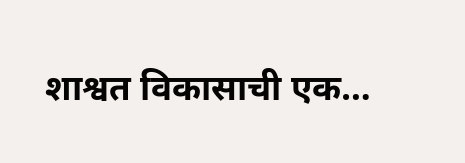शाश्वत विकासाची एक…